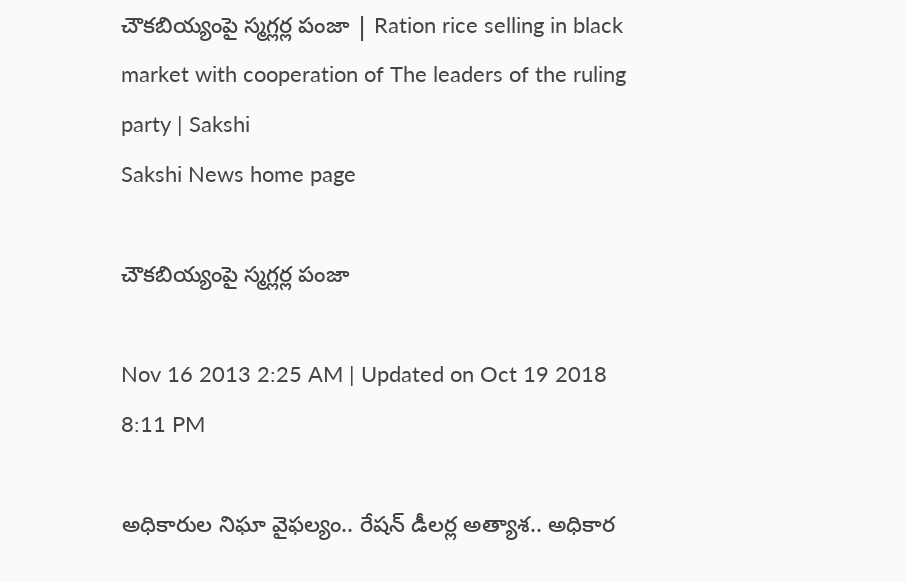చౌకబియ్యంపై స్మగ్లర్ల పంజా | Ration rice selling in black market with cooperation of The leaders of the ruling party | Sakshi
Sakshi News home page

చౌకబియ్యంపై స్మగ్లర్ల పంజా

Nov 16 2013 2:25 AM | Updated on Oct 19 2018 8:11 PM

అధికారుల నిఘా వైఫల్యం.. రేషన్ డీలర్ల అత్యాశ.. అధికార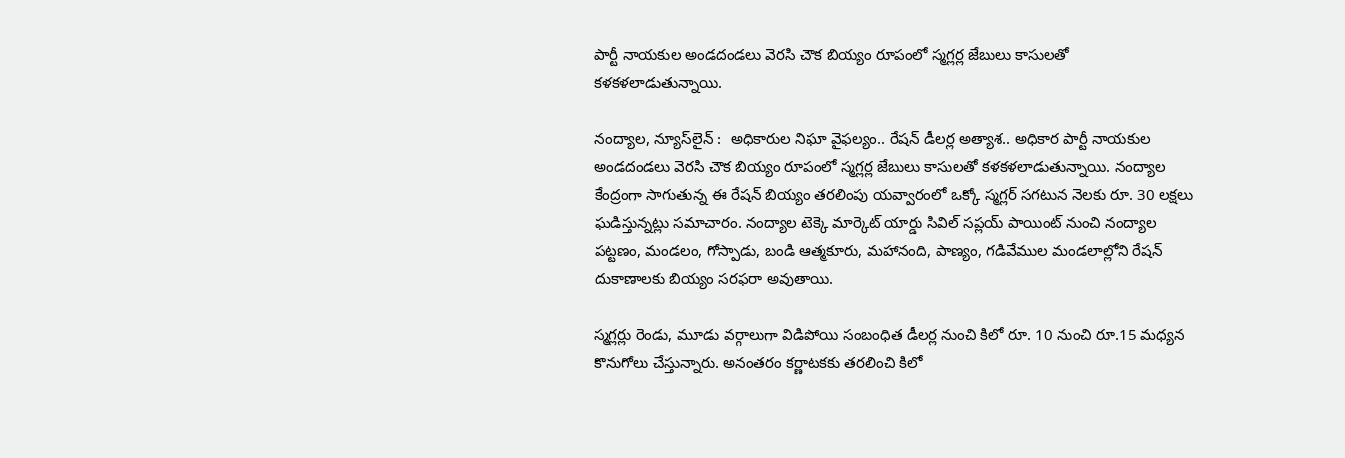పార్టీ నాయకుల అండదండలు వెరసి చౌక బియ్యం రూపంలో స్మగ్లర్ల జేబులు కాసులతో కళకళలాడుతున్నాయి.

నంద్యాల, న్యూస్‌లైన్ :  అధికారుల నిఘా వైఫల్యం.. రేషన్ డీలర్ల అత్యాశ.. అధికార పార్టీ నాయకుల అండదండలు వెరసి చౌక బియ్యం రూపంలో స్మగ్లర్ల జేబులు కాసులతో కళకళలాడుతున్నాయి. నంద్యాల కేంద్రంగా సాగుతున్న ఈ రేషన్ బియ్యం తరలింపు యవ్వారంలో ఒక్కో స్మగ్లర్ సగటున నెలకు రూ. 30 లక్షలు ఘడిస్తున్నట్లు సమాచారం. నంద్యాల టెక్కె మార్కెట్ యార్డు సివిల్ సప్లయ్ పాయింట్ నుంచి నంద్యాల పట్టణం, మండలం, గోస్పాడు, బండి ఆత్మకూరు, మహానంది, పాణ్యం, గడివేముల మండలాల్లోని రేషన్ దుకాణాలకు బియ్యం సరఫరా అవుతాయి.

స్మగ్లర్లు రెండు, మూడు వర్గాలుగా విడిపోయి సంబంధిత డీలర్ల నుంచి కిలో రూ. 10 నుంచి రూ.15 మధ్యన కొనుగోలు చేస్తున్నారు. అనంతరం కర్ణాటకకు తరలించి కిలో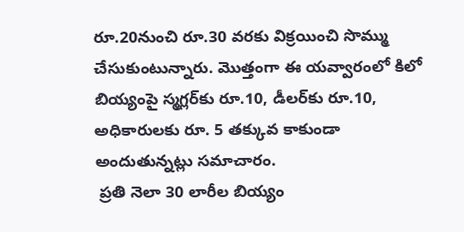రూ.20నుంచి రూ.30 వరకు విక్రయించి సొమ్ము చేసుకుంటున్నారు. మొత్తంగా ఈ యవ్వారంలో కిలో బియ్యంపై స్మగ్లర్‌కు రూ.10, డీలర్‌కు రూ.10, అధికారులకు రూ. 5 తక్కువ కాకుండా అందుతున్నట్లు సమాచారం.
 ప్రతి నెలా 30 లారీల బియ్యం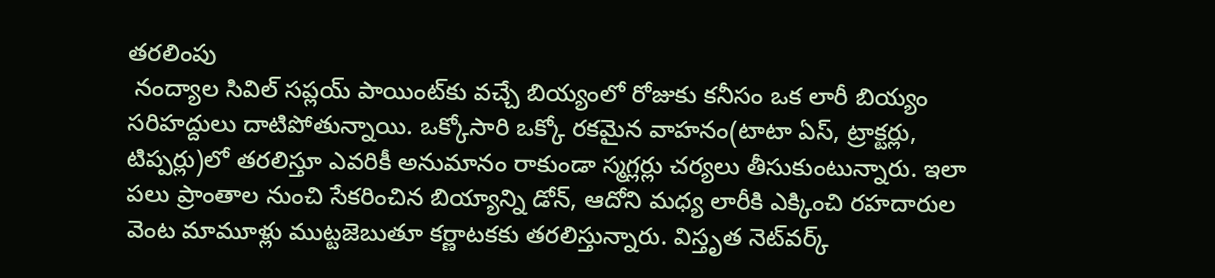తరలింపు
 నంద్యాల సివిల్ సప్లయ్ పాయింట్‌కు వచ్చే బియ్యంలో రోజుకు కనీసం ఒక లారీ బియ్యం సరిహద్దులు దాటిపోతున్నాయి. ఒక్కోసారి ఒక్కో రకమైన వాహనం(టాటా ఏస్, ట్రాక్టర్లు, టిప్పర్లు)లో తరలిస్తూ ఎవరికీ అనుమానం రాకుండా స్మగ్లర్లు చర్యలు తీసుకుంటున్నారు. ఇలా పలు ప్రాంతాల నుంచి సేకరించిన బియ్యాన్ని డోన్, ఆదోని మధ్య లారీకి ఎక్కించి రహదారుల వెంట మామూళ్లు ముట్టజెబుతూ కర్ణాటకకు తరలిస్తున్నారు. విస్తృత నెట్‌వర్క్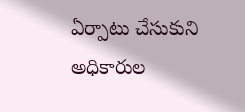ఏర్పాటు చేసుకుని అధికారుల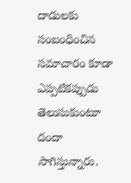దాడులకు సంబంధించిన సమాచారం కూడా ఎప్పటికప్పుడు తెలుసుకుంటూ దందా సాగిస్తున్నారు.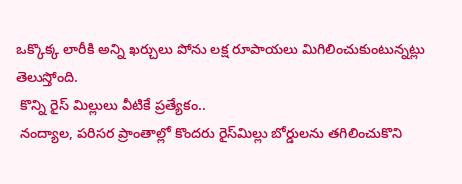ఒక్కొక్క లారీకి అన్ని ఖర్చులు పోను లక్ష రూపాయలు మిగిలించుకుంటున్నట్లు తెలుస్తోంది.
 కొన్ని రైస్ మిల్లులు వీటికే ప్రత్యేకం..
 నంద్యాల, పరిసర ప్రాంతాల్లో కొందరు రైస్‌మిల్లు బోర్డులను తగిలించుకొని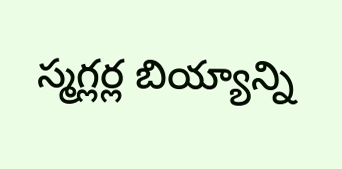స్మగ్లర్ల బియ్యాన్ని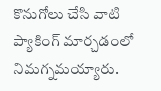కొనుగోలు చేసి వాటి ప్యాకింగ్ మార్చడంలో నిమగ్నమయ్యారు.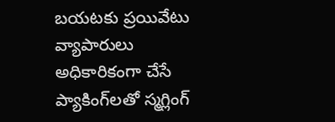బయటకు ప్రయివేటు వ్యాపారులు అధికారికంగా చేసే ప్యాకింగ్‌లతో స్మగ్లింగ్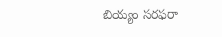బియ్యం సరఫరా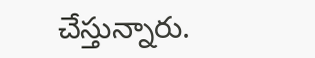చేస్తున్నారు.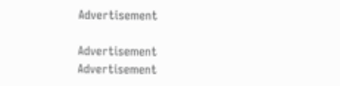Advertisement

Advertisement
Advertisement